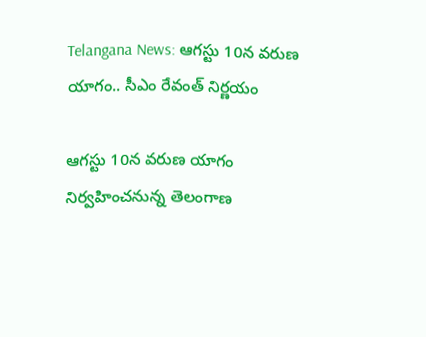Telangana News: ఆగస్టు 10న వరుణ యాగం.. సీఎం రేవంత్ నిర్ణయం

ఆగస్టు 10న వరుణ యాగం నిర్వహించనున్న తెలంగాణ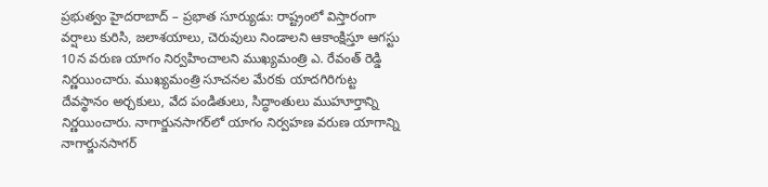ప్రభుత్వం హైదరాబాద్ – ప్రభాత సూర్యుడు: రాష్ట్రంలో విస్తారంగా వర్షాలు కురిసి, జలాశయాలు, చెరువులు నిండాలని ఆకాంక్షిస్తూ ఆగస్టు 10న వరుణ యాగం నిర్వహించాలని ముఖ్యమంత్రి ఎ. రేవంత్ రెడ్డి నిర్ణయించారు. ముఖ్యమంత్రి సూచనల మేరకు యాదగిరిగుట్ట దేవస్థానం అర్చకులు, వేద పండితులు, సిద్ధాంతులు ముహూర్తాన్ని నిర్ణయించారు. నాగార్జునసాగర్‌లో యాగం నిర్వహణ వరుణ యాగాన్ని నాగార్జునసాగర్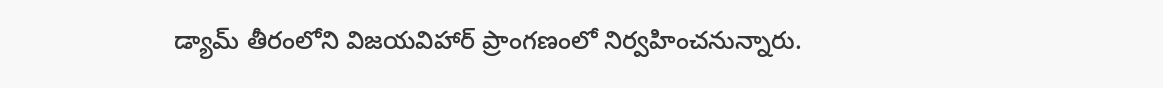డ్యామ్ తీరంలోని విజయవిహార్ ప్రాంగణంలో నిర్వహించనున్నారు.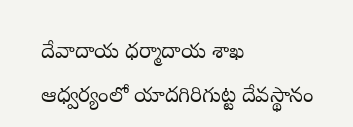దేవాదాయ ధర్మాదాయ శాఖ ఆధ్వర్యంలో యాదగిరిగుట్ట దేవస్థానం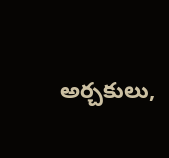అర్చకులు,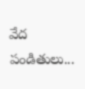వేద పండితులు...